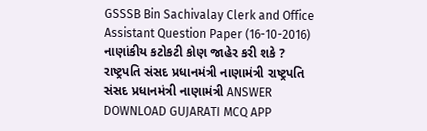GSSSB Bin Sachivalay Clerk and Office Assistant Question Paper (16-10-2016) નાણાંકીય કટોકટી કોણ જાહેર કરી શકે ? રાષ્ટ્રપતિ સંસદ પ્રધાનમંત્રી નાણામંત્રી રાષ્ટ્રપતિ સંસદ પ્રધાનમંત્રી નાણામંત્રી ANSWER DOWNLOAD GUJARATI MCQ APP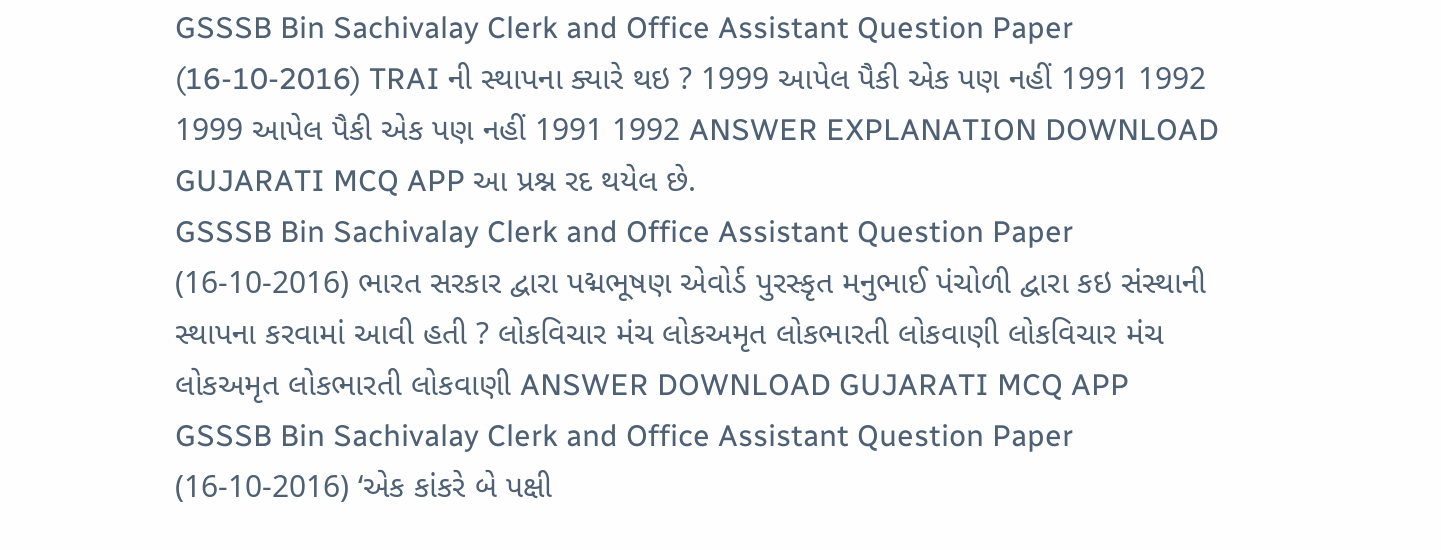GSSSB Bin Sachivalay Clerk and Office Assistant Question Paper (16-10-2016) TRAI ની સ્થાપના ક્યારે થઇ ? 1999 આપેલ પૈકી એક પણ નહીં 1991 1992 1999 આપેલ પૈકી એક પણ નહીં 1991 1992 ANSWER EXPLANATION DOWNLOAD GUJARATI MCQ APP આ પ્રશ્ન રદ થયેલ છે.
GSSSB Bin Sachivalay Clerk and Office Assistant Question Paper (16-10-2016) ભારત સરકાર દ્વારા પદ્મભૂષણ એવોર્ડ પુરસ્કૃત મનુભાઈ પંચોળી દ્વારા કઇ સંસ્થાની સ્થાપના કરવામાં આવી હતી ? લોકવિચાર મંચ લોકઅમૃત લોકભારતી લોકવાણી લોકવિચાર મંચ લોકઅમૃત લોકભારતી લોકવાણી ANSWER DOWNLOAD GUJARATI MCQ APP
GSSSB Bin Sachivalay Clerk and Office Assistant Question Paper (16-10-2016) ‘એક કાંકરે બે પક્ષી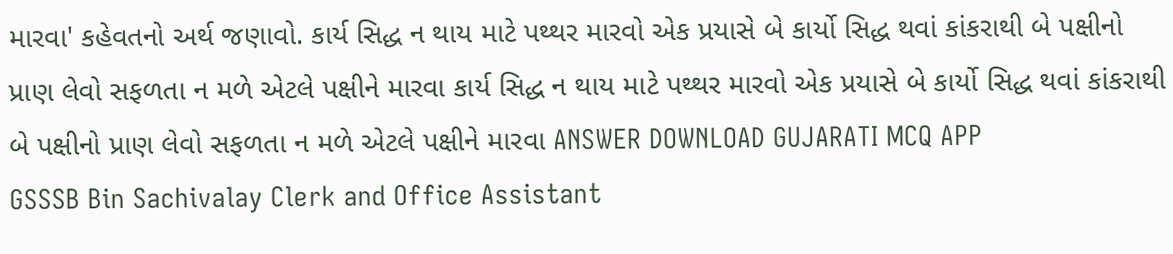મારવા' કહેવતનો અર્થ જણાવો. કાર્ય સિદ્ધ ન થાય માટે પથ્થર મારવો એક પ્રયાસે બે કાર્યો સિદ્ધ થવાં કાંકરાથી બે પક્ષીનો પ્રાણ લેવો સફળતા ન મળે એટલે પક્ષીને મારવા કાર્ય સિદ્ધ ન થાય માટે પથ્થર મારવો એક પ્રયાસે બે કાર્યો સિદ્ધ થવાં કાંકરાથી બે પક્ષીનો પ્રાણ લેવો સફળતા ન મળે એટલે પક્ષીને મારવા ANSWER DOWNLOAD GUJARATI MCQ APP
GSSSB Bin Sachivalay Clerk and Office Assistant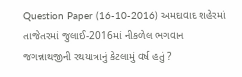Question Paper (16-10-2016) અમદાવાદ શહેરમાં તાજેતરમાં જુલાઈ-2016માં નીકળેલ ભગવાન જગન્નાથજીની રથયાત્રાનું કેટલામું વર્ષ હતું ?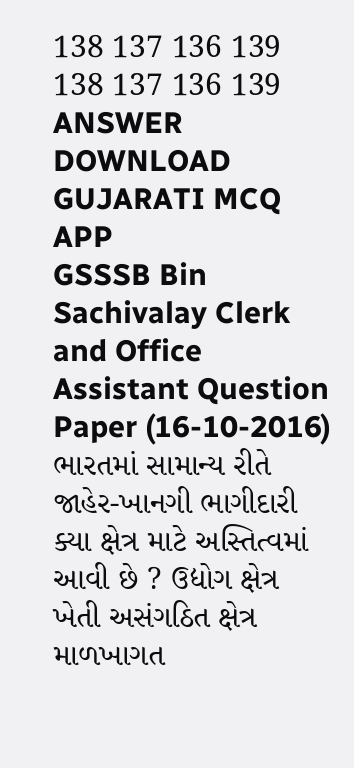138 137 136 139 138 137 136 139 ANSWER DOWNLOAD GUJARATI MCQ APP
GSSSB Bin Sachivalay Clerk and Office Assistant Question Paper (16-10-2016) ભારતમાં સામાન્ય રીતે જાહેર-ખાનગી ભાગીદારી ક્યા ક્ષેત્ર માટે અસ્તિત્વમાં આવી છે ? ઉદ્યોગ ક્ષેત્ર ખેતી અસંગઠિત ક્ષેત્ર માળખાગત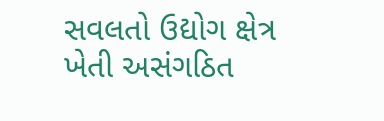સવલતો ઉદ્યોગ ક્ષેત્ર ખેતી અસંગઠિત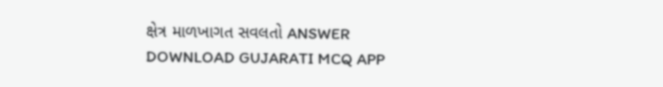ક્ષેત્ર માળખાગત સવલતો ANSWER DOWNLOAD GUJARATI MCQ APP